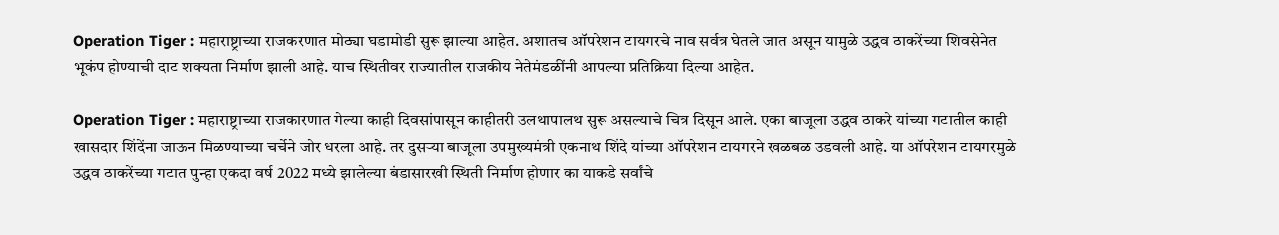Operation Tiger : महाराष्ट्राच्या राजकरणात मोठ्या घडामोडी सुरू झाल्या आहेत. अशातच ऑपरेशन टायगरचे नाव सर्वत्र घेतले जात असून यामुळे उद्धव ठाकरेंच्या शिवसेनेत भूकंप होण्याची दाट शक्यता निर्माण झाली आहे. याच स्थितीवर राज्यातील राजकीय नेतेमंडळींनी आपल्या प्रतिक्रिया दिल्या आहेत.

Operation Tiger : महाराष्ट्राच्या राजकारणात गेल्या काही दिवसांपासून काहीतरी उलथापालथ सुरू असल्याचे चित्र दिसून आले. एका बाजूला उद्धव ठाकरे यांच्या गटातील काही खासदार शिंदेंना जाऊन मिळण्याच्या चर्चेने जोर धरला आहे. तर दुसऱ्या बाजूला उपमुख्यमंत्री एकनाथ शिंदे यांच्या ऑपरेशन टायगरने खळबळ उडवली आहे. या ऑपरेशन टायगरमुळे उद्धव ठाकरेंच्या गटात पुन्हा एकदा वर्ष 2022 मध्ये झालेल्या बंडासारखी स्थिती निर्माण होणार का याकडे सर्वांचे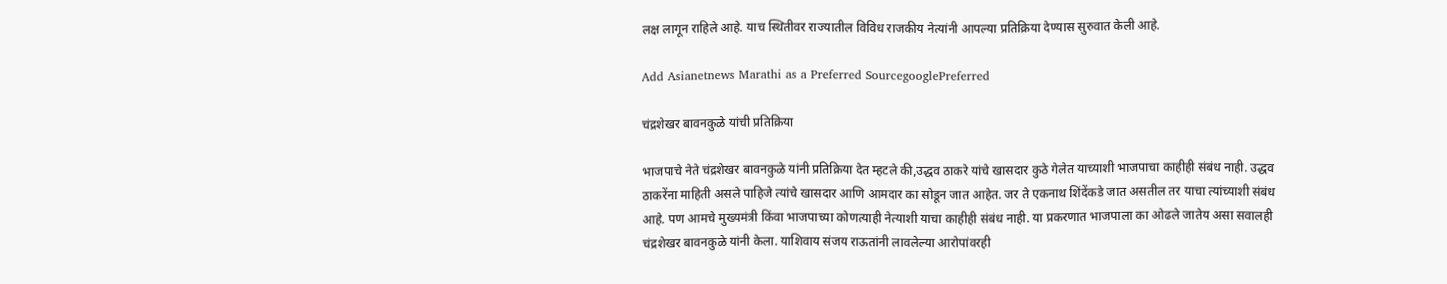लक्ष लागून राहिले आहे. याच स्थितीवर राज्यातील विविध राजकीय नेत्यांनी आपल्या प्रतिक्रिया देण्यास सुरुवात केली आहे.

Add Asianetnews Marathi as a Preferred SourcegooglePreferred

चंद्रशेखर बावनकुळे यांची प्रतिक्रिया

भाजपाचे नेते चंद्रशेखर बावनकुळे यांनी प्रतिक्रिया देत म्हटले की,उद्धव ठाकरे यांचे खासदार कुठे गेलेत याच्याशी भाजपाचा काहीही संबंध नाही. उद्धव ठाकरेंना माहिती असले पाहिजे त्यांचे खासदार आणि आमदार का सोडून जात आहेत. जर ते एकनाथ शिंदेंकडे जात असतील तर याचा त्यांच्याशी संबंध आहे. पण आमचे मुख्यमंत्री किंवा भाजपाच्या कोणत्याही नेत्याशी याचा काहीही संबंध नाही. या प्रकरणात भाजपाला का ओढले जातेय असा सवालही चंद्रशेखर बावनकुळे यांनी केला. याशिवाय संजय राऊतांनी लावलेल्या आरोपांवरही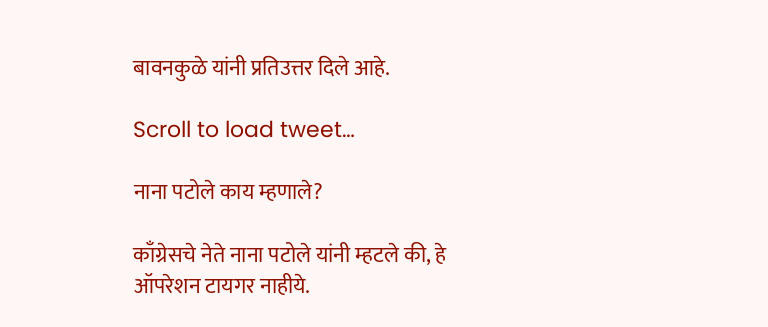बावनकुळे यांनी प्रतिउत्तर दिले आहे.

Scroll to load tweet…

नाना पटोले काय म्हणाले?

काँग्रेसचे नेते नाना पटोले यांनी म्हटले की, हे ऑपरेशन टायगर नाहीये.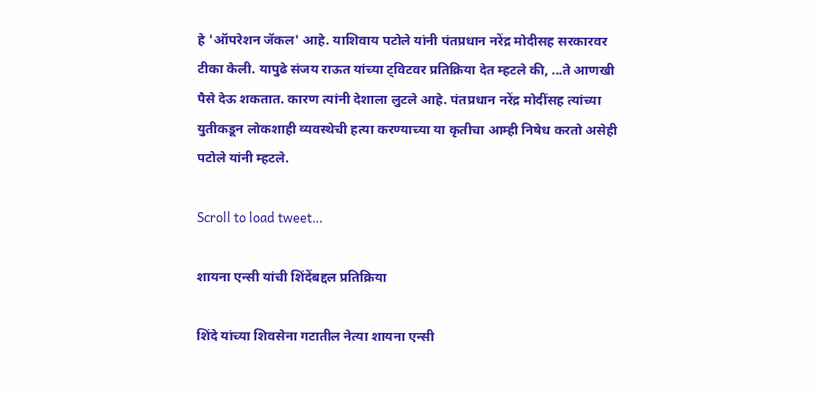हे 'ऑपरेशन जॅकल' आहे. याशिवाय पटोले यांनी पंतप्रधान नरेंद्र मोदीसह सरकारवर टीका केली. यापुढे संजय राऊत यांच्या ट्विटवर प्रतिक्रिया देत म्हटले की, ...ते आणखी पैसे देऊ शकतात. कारण त्यांनी देशाला लुटले आहे. पंतप्रधान नरेंद्र मोदींसह त्यांच्या युतीकडून लोकशाही व्यवस्थेची हत्या करण्याच्या या कृतीचा आम्ही निषेध करतो असेही पटोले यांनी म्हटले.

Scroll to load tweet…

शायना एन्सी यांची शिंदेंबद्दल प्रतिक्रिया

शिंदे यांच्या शिवसेना गटातील नेत्या शायना एन्सी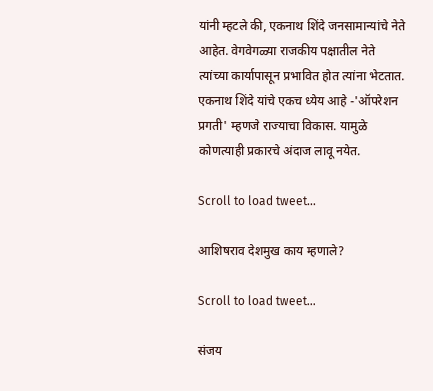यांनी म्हटले की, एकनाथ शिंदे जनसामान्यांचे नेते आहेत. वेगवेगळ्या राजकीय पक्षातील नेते त्यांच्या कार्यापासून प्रभावित होत त्यांना भेटतात. एकनाथ शिंदे यांचे एकच ध्येय आहे -'ऑपरेशन प्रगती' म्हणजे राज्याचा विकास. यामुळे कोणत्याही प्रकारचे अंदाज लावू नयेत.

Scroll to load tweet…

आशिषराव देशमुख काय म्हणाले?

Scroll to load tweet…

संजय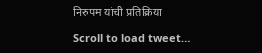निरुपम यांची प्रतिक्रिया

Scroll to load tweet…